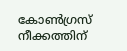കോൺഗ്രസ് നീക്കത്തിന്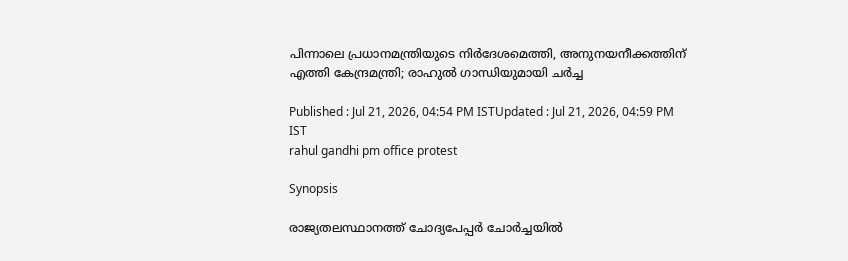പിന്നാലെ പ്രധാനമന്ത്രിയുടെ നിർദേശമെത്തി, അനുനയനീക്കത്തിന് എത്തി കേന്ദ്രമന്ത്രി; രാഹുൽ ഗാന്ധിയുമായി ചർച്ച

Published : Jul 21, 2026, 04:54 PM ISTUpdated : Jul 21, 2026, 04:59 PM IST
rahul gandhi pm office protest

Synopsis

രാജ്യതലസ്ഥാനത്ത് ചോദ്യപേപ്പർ ചോർച്ചയിൽ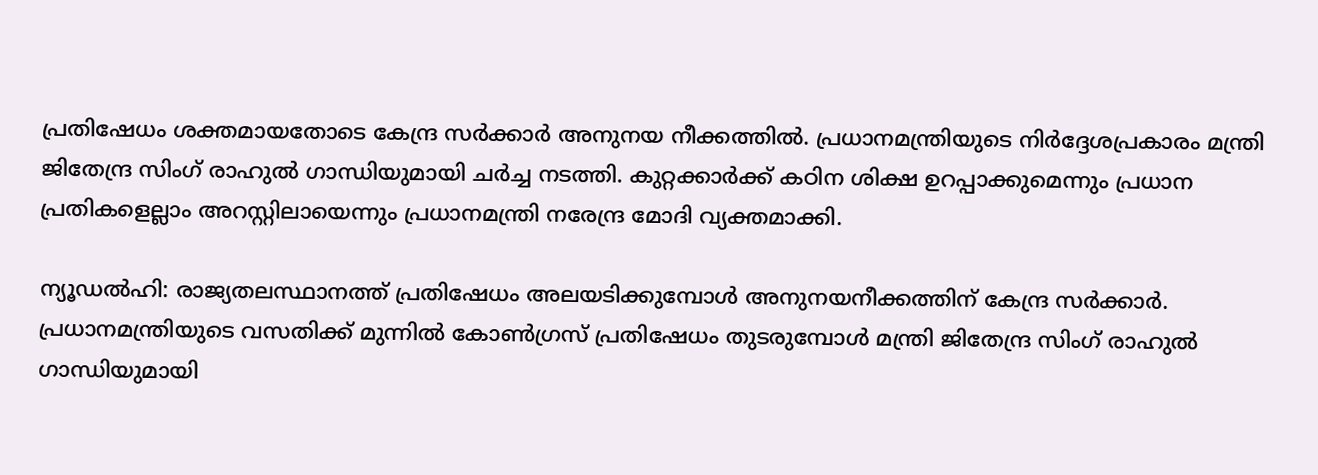പ്രതിഷേധം ശക്തമായതോടെ കേന്ദ്ര സർക്കാർ അനുനയ നീക്കത്തിൽ. പ്രധാനമന്ത്രിയുടെ നിർദ്ദേശപ്രകാരം മന്ത്രി ജിതേന്ദ്ര സിംഗ് രാഹുൽ ഗാന്ധിയുമായി ചർച്ച നടത്തി. കുറ്റക്കാർക്ക് കഠിന ശിക്ഷ ഉറപ്പാക്കുമെന്നും പ്രധാന പ്രതികളെല്ലാം അറസ്റ്റിലായെന്നും പ്രധാനമന്ത്രി നരേന്ദ്ര മോദി വ്യക്തമാക്കി.

ന്യൂഡൽഹി: രാജ്യതലസ്ഥാനത്ത് പ്രതിഷേധം അലയടിക്കുമ്പോൾ അനുനയനീക്കത്തിന് കേന്ദ്ര സർക്കാർ. പ്രധാനമന്ത്രിയുടെ വസതിക്ക് മുന്നിൽ കോൺഗ്രസ് പ്രതിഷേധം തുടരുമ്പോൾ മന്ത്രി ജിതേന്ദ്ര സിംഗ് രാഹുൽ ഗാന്ധിയുമായി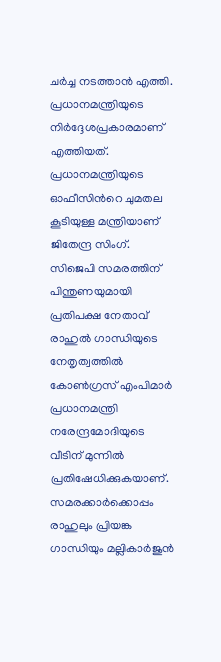ചർച്ച നടത്താൻ എത്തി. പ്രധാനമന്ത്രിയുടെ നിർദ്ദേശപ്രകാരമാണ് എത്തിയത്. പ്രധാനമന്ത്രിയുടെ ഓഫീസിന്‍റെ ചുമതല കൂടിയുള്ള മന്ത്രിയാണ് ജിതേന്ദ്ര സിംഗ്. സിജെപി സമരത്തിന് പിന്തുണയുമായി പ്രതിപക്ഷ നേതാവ് രാഹുൽ ഗാന്ധിയുടെ നേതൃത്വത്തിൽ കോൺഗ്രസ് എംപിമാർ പ്രധാനമന്ത്രി നരേന്ദ്രമോദിയുടെ വീടിന് മുന്നിൽ പ്രതിഷേധിക്കുകയാണ്. സമരക്കാർക്കൊപ്പം രാഹുലും പ്രിയങ്ക ഗാന്ധിയും മല്ലികാർജുൻ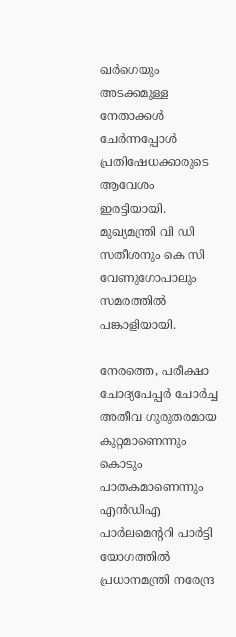ഖർഗെയും അടക്കമുള്ള നേതാക്കൾ ചേർന്നപ്പോൾ പ്രതിഷേധക്കാരുടെ ആവേശം ഇരട്ടിയായി. മുഖ്യമന്ത്രി വി ഡി സതീശനും കെ സി വേണുഗോപാലും സമരത്തില്‍ പങ്കാളിയായി.

നേരത്തെ, പരീക്ഷാ ചോദ്യപേപ്പർ ചോർച്ച അതീവ ഗുരുതരമായ കുറ്റമാണെന്നും കൊടും പാതകമാണെന്നും എൻഡിഎ പാർലമെന്‍ററി പാർട്ടി യോഗത്തിൽ പ്രധാനമന്ത്രി നരേന്ദ്ര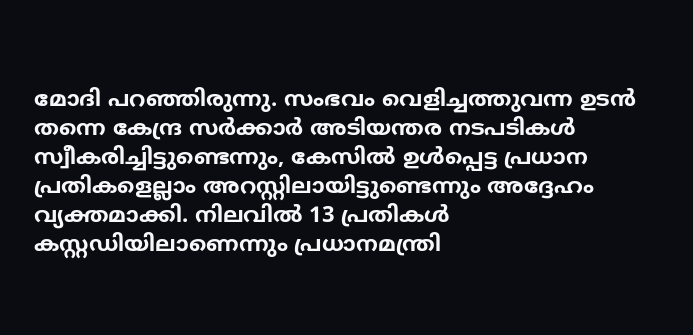മോദി പറഞ്ഞിരുന്നു. സംഭവം വെളിച്ചത്തുവന്ന ഉടൻ തന്നെ കേന്ദ്ര സർക്കാർ അടിയന്തര നടപടികൾ സ്വീകരിച്ചിട്ടുണ്ടെന്നും, കേസിൽ ഉൾപ്പെട്ട പ്രധാന പ്രതികളെല്ലാം അറസ്റ്റിലായിട്ടുണ്ടെന്നും അദ്ദേഹം വ്യക്തമാക്കി. നിലവിൽ 13 പ്രതികൾ കസ്റ്റഡിയിലാണെന്നും പ്രധാനമന്ത്രി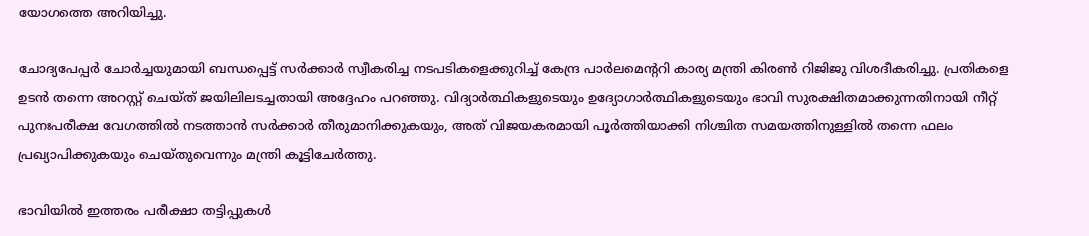യോഗത്തെ അറിയിച്ചു.

ചോദ്യപേപ്പർ ചോർച്ചയുമായി ബന്ധപ്പെട്ട് സർക്കാർ സ്വീകരിച്ച നടപടികളെക്കുറിച്ച് കേന്ദ്ര പാർലമെന്‍ററി കാര്യ മന്ത്രി കിരൺ റിജിജു വിശദീകരിച്ചു. പ്രതികളെ ഉടൻ തന്നെ അറസ്റ്റ് ചെയ്ത് ജയിലിലടച്ചതായി അദ്ദേഹം പറഞ്ഞു. വിദ്യാർത്ഥികളുടെയും ഉദ്യോഗാർത്ഥികളുടെയും ഭാവി സുരക്ഷിതമാക്കുന്നതിനായി നീറ്റ് പുനഃപരീക്ഷ വേഗത്തിൽ നടത്താൻ സർക്കാർ തീരുമാനിക്കുകയും, അത് വിജയകരമായി പൂർത്തിയാക്കി നിശ്ചിത സമയത്തിനുള്ളിൽ തന്നെ ഫലം പ്രഖ്യാപിക്കുകയും ചെയ്തുവെന്നും മന്ത്രി കൂട്ടിചേർത്തു.

ഭാവിയിൽ ഇത്തരം പരീക്ഷാ തട്ടിപ്പുകൾ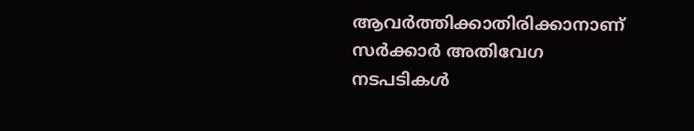ആവർത്തിക്കാതിരിക്കാനാണ് സർക്കാർ അതിവേഗ നടപടികൾ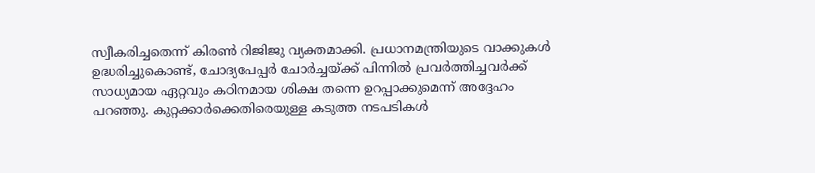സ്വീകരിച്ചതെന്ന് കിരൺ റിജിജു വ്യക്തമാക്കി. പ്രധാനമന്ത്രിയുടെ വാക്കുകൾ ഉദ്ധരിച്ചുകൊണ്ട്, ചോദ്യപേപ്പർ ചോർച്ചയ്ക്ക് പിന്നിൽ പ്രവർത്തിച്ചവർക്ക് സാധ്യമായ ഏറ്റവും കഠിനമായ ശിക്ഷ തന്നെ ഉറപ്പാക്കുമെന്ന് അദ്ദേഹം പറഞ്ഞു. കുറ്റക്കാർക്കെതിരെയുള്ള കടുത്ത നടപടികൾ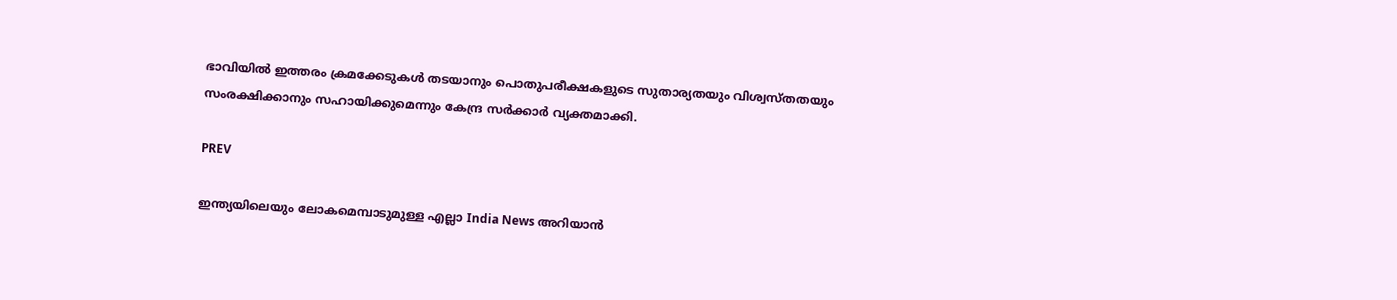ഭാവിയിൽ ഇത്തരം ക്രമക്കേടുകൾ തടയാനും പൊതുപരീക്ഷകളുടെ സുതാര്യതയും വിശ്വസ്തതയും സംരക്ഷിക്കാനും സഹായിക്കുമെന്നും കേന്ദ്ര സർക്കാർ വ്യക്തമാക്കി.

PREV

ഇന്ത്യയിലെയും ലോകമെമ്പാടുമുള്ള എല്ലാ India News അറിയാൻ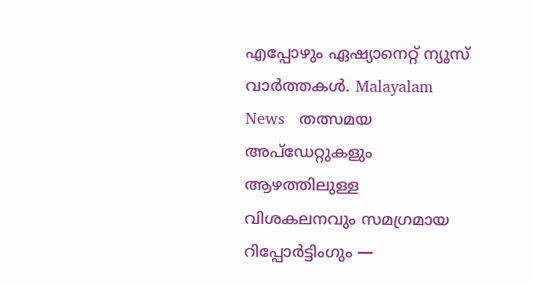എപ്പോഴും ഏഷ്യാനെറ്റ് ന്യൂസ് വാർത്തകൾ. Malayalam News   തത്സമയ അപ്‌ഡേറ്റുകളും ആഴത്തിലുള്ള വിശകലനവും സമഗ്രമായ റിപ്പോർട്ടിംഗും —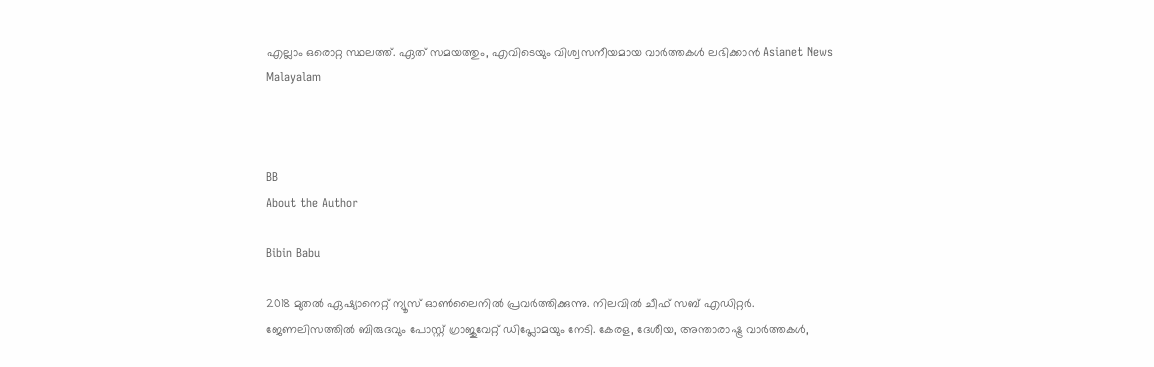എല്ലാം ഒരൊറ്റ സ്ഥലത്ത്. ഏത് സമയത്തും, എവിടെയും വിശ്വസനീയമായ വാർത്തകൾ ലഭിക്കാൻ Asianet News Malayalam



BB
About the Author

Bibin Babu

2018 മുതല്‍ ഏഷ്യാനെറ്റ് ന്യൂസ് ഓണ്‍ലൈനില്‍ പ്രവര്‍ത്തിക്കുന്നു. നിലവില്‍ ചീഫ് സബ് എഡിറ്റർ. ജേണലിസത്തില്‍ ബിരുദവും പോസ്റ്റ് ഗ്രാജുവേറ്റ് ഡിപ്ലോമയും നേടി. കേരള, ദേശീയ, അന്താരാഷ്ട്ര വാര്‍ത്തകള്‍,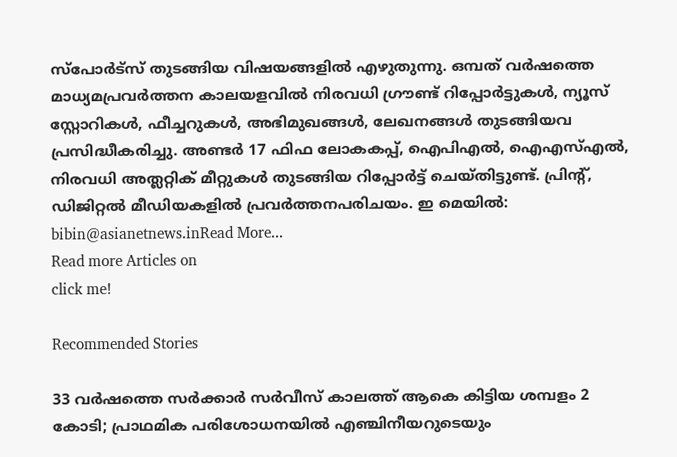സ്പോര്‍ട്സ് തുടങ്ങിയ വിഷയങ്ങളില്‍ എഴുതുന്നു. ഒമ്പത് വര്‍ഷത്തെ മാധ്യമപ്രവര്‍ത്തന കാലയളവില്‍ നിരവധി ഗ്രൗണ്ട് റിപ്പോര്‍ട്ടുകള്‍, ന്യൂസ് സ്റ്റോറികള്‍, ഫീച്ചറുകള്‍, അഭിമുഖങ്ങള്‍, ലേഖനങ്ങള്‍ തുടങ്ങിയവ പ്രസിദ്ധീകരിച്ചു. അണ്ടര്‍ 17 ഫിഫ ലോകകപ്പ്, ഐപിഎൽ, ഐഎസ്എൽ, നിരവധി അത്ലറ്റിക് മീറ്റുകൾ തുടങ്ങിയ റിപ്പോര്‍ട്ട് ചെയ്തിട്ടുണ്ട്. പ്രിന്‍റ്, ഡിജിറ്റല്‍ മീഡിയകളില്‍ പ്രവര്‍ത്തനപരിചയം. ഇ മെയില്‍: bibin@asianetnews.inRead More...
Read more Articles on
click me!

Recommended Stories

33 വർഷത്തെ സർക്കാർ സർവീസ് കാലത്ത് ആകെ കിട്ടിയ ശമ്പളം 2 കോടി; പ്രാഥമിക പരിശോധനയിൽ എഞ്ചിനീയറുടെയും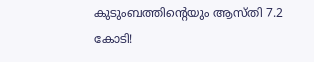കുടുംബത്തിൻ്റെയും ആസ്തി 7.2 കോടി!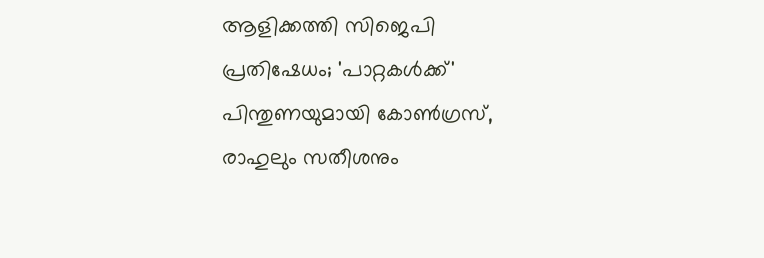ആളിക്കത്തി സിജെപി പ്രതിഷേധം; 'പാറ്റകൾക്ക്' പിന്തുണയുമായി കോൺഗ്രസ്, രാഹുലും സതീശനും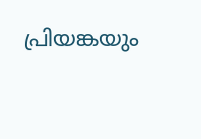പ്രിയങ്കയും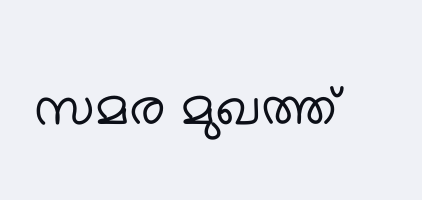സമര മുഖത്ത്